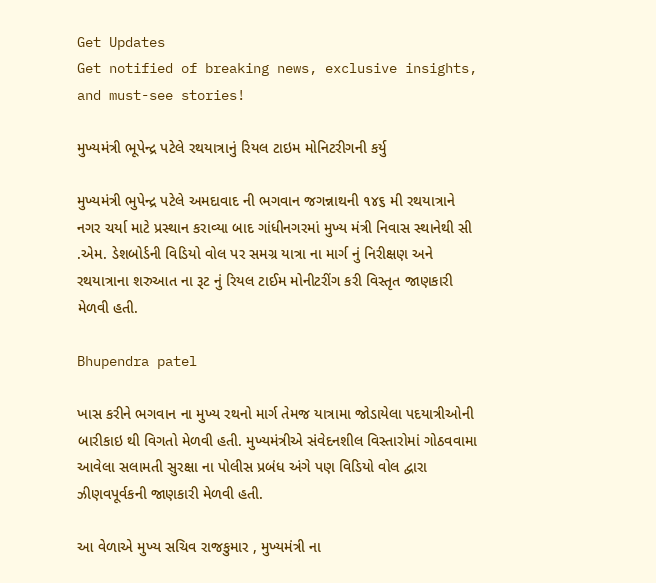Get Updates
Get notified of breaking news, exclusive insights, and must-see stories!

મુખ્યમંત્રી ભૂપેન્દ્ર પટેલે રથયાત્રાનું રિયલ ટાઇમ મોનિટરીગની કર્યુ

મુખ્યમંત્રી ભુપેન્દ્ર પટેલે અમદાવાદ ની ભગવાન જગન્નાથની ૧૪૬ મી રથયાત્રાને નગર ચર્યા માટે પ્રસ્થાન કરાવ્યા બાદ ગાંધીનગરમાં મુખ્ય મંત્રી નિવાસ સ્થાનેથી સી .એમ. ડેશબોર્ડની વિડિયો વોલ પર સમગ્ર યાત્રા ના માર્ગ નું નિરીક્ષણ અને રથયાત્રાના શરુઆત ના રૂટ નું રિયલ ટાઈમ મોનીટરીંગ કરી વિસ્તૃત જાણકારી મેળવી હતી.

Bhupendra patel

ખાસ કરીને ભગવાન ના મુખ્ય રથનો માર્ગ તેમજ યાત્રામા જોડાયેલા પદયાત્રીઓની બારીકાઇ થી વિગતો મેળવી હતી. મુખ્યમંત્રીએ સંવેદનશીલ વિસ્તારોમાં ગોઠવવામા આવેલા સલામતી સુરક્ષા ના પોલીસ પ્રબંધ અંગે પણ વિડિયો વોલ દ્વારા ઝીણવપૂર્વકની જાણકારી મેળવી હતી.

આ વેળાએ મુખ્ય સચિવ રાજકુમાર , મુખ્યમંત્રી ના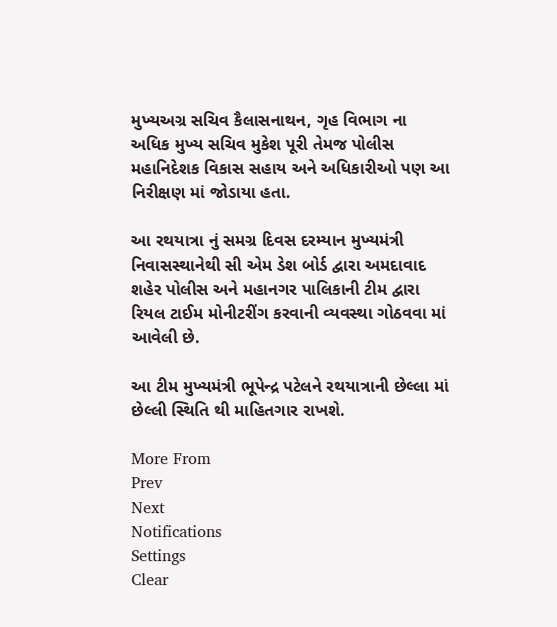મુખ્યઅગ્ર સચિવ કૈલાસનાથન, ગૃહ વિભાગ ના અધિક મુખ્ય સચિવ મુકેશ પૂરી તેમજ પોલીસ મહાનિદેશક વિકાસ સહાય અને અધિકારીઓ પણ આ નિરીક્ષણ માં જોડાયા હતા.

આ રથયાત્રા નું સમગ્ર દિવસ દરમ્યાન મુખ્યમંત્રી નિવાસસ્થાનેથી સી એમ ડેશ બોર્ડ દ્વારા અમદાવાદ શહેર પોલીસ અને મહાનગર પાલિકાની ટીમ દ્વારા રિયલ ટાઈમ મોનીટરીંગ કરવાની વ્યવસ્થા ગોઠવવા માં આવેલી છે.

આ ટીમ મુખ્યમંત્રી ભૂપેન્દ્ર પટેલને રથયાત્રાની છેલ્લા માં છેલ્લી સ્થિતિ થી માહિતગાર રાખશે.

More From
Prev
Next
Notifications
Settings
Clear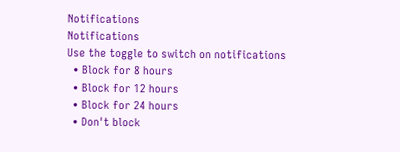Notifications
Notifications
Use the toggle to switch on notifications
  • Block for 8 hours
  • Block for 12 hours
  • Block for 24 hours
  • Don't block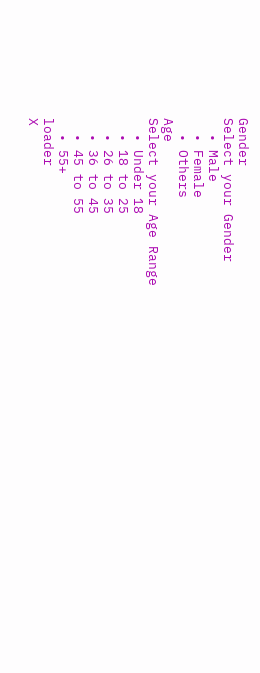Gender
Select your Gender
  • Male
  • Female
  • Others
Age
Select your Age Range
  • Under 18
  • 18 to 25
  • 26 to 35
  • 36 to 45
  • 45 to 55
  • 55+
loader
X